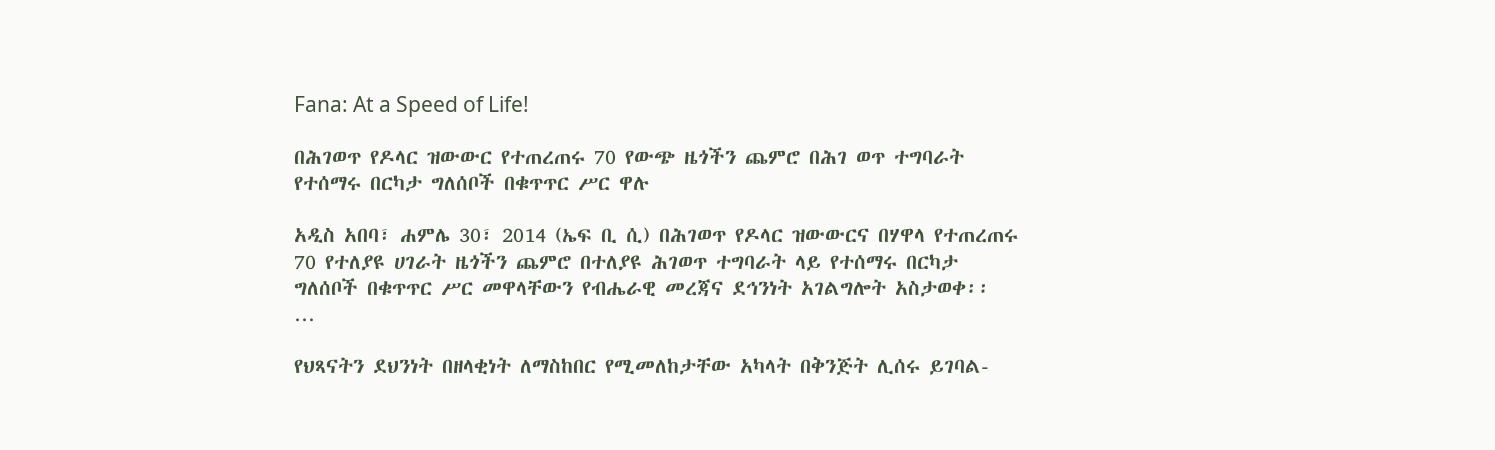Fana: At a Speed of Life!

በሕገወጥ የዶላር ዝውውር የተጠረጠሩ 70 የውጭ ዜጎችን ጨምሮ በሕገ ወጥ ተግባራት የተሰማሩ በርካታ ግለሰቦች በቁጥጥር ሥር ዋሉ

አዲስ አበባ፣ ሐምሌ 30፣ 2014 (ኤፍ ቢ ሲ) በሕገወጥ የዶላር ዝውውርና በሃዋላ የተጠረጠሩ 70 የተለያዩ ሀገራት ዜጎችን ጨምሮ በተለያዩ ሕገወጥ ተግባራት ላይ የተሰማሩ በርካታ ግለሰቦች በቁጥጥር ሥር መዋላቸውን የብሔራዊ መረጃና ደኅንነት አገልግሎት አስታወቀ፡፡  …

የህጻናትን ደህንነት በዘላቂነት ለማስከበር የሚመለከታቸው አካላት በቅንጅት ሊሰሩ ይገባል-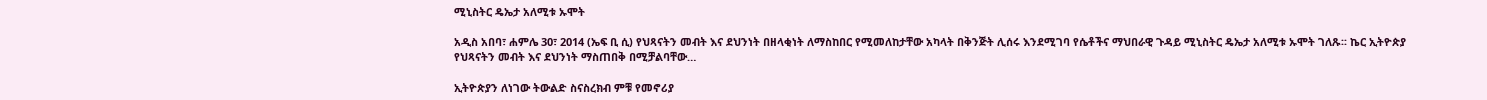ሚኒስትር ዴኤታ አለሚቱ ኡሞት

አዲስ አበባ፣ ሐምሌ 30፣ 2014 (ኤፍ ቢ ሲ) የህጻናትን መብት እና ደህንነት በዘላቂነት ለማስከበር የሚመለከታቸው አካላት በቅንጅት ሊሰሩ እንደሚገባ የሴቶችና ማህበራዊ ጉዳይ ሚኒስትር ዴኤታ አለሚቱ ኡሞት ገለጹ፡፡ ኬር ኢትዮጵያ የህጻናትን መብት እና ደህንነት ማስጠበቅ በሚቻልባቸው…

ኢትዮጵያን ለነገው ትውልድ ስናስረክብ ምቹ የመኖሪያ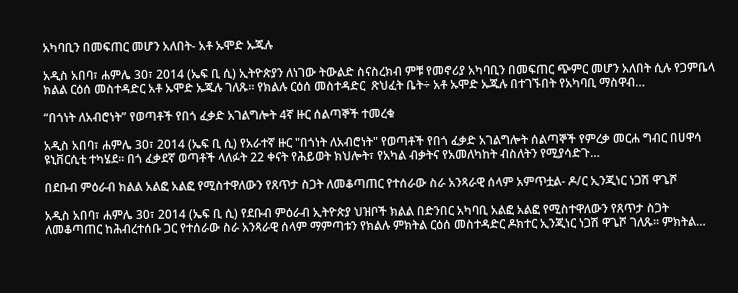አካባቢን በመፍጠር መሆን አለበት- አቶ ኡሞድ ኡጁሉ

አዲስ አበባ፣ ሐምሌ 30፣ 2014 (ኤፍ ቢ ሲ) ኢትዮጵያን ለነገው ትውልድ ስናስረክብ ምቹ የመኖሪያ አካባቢን በመፍጠር ጭምር መሆን አለበት ሲሉ የጋምቤላ ክልል ርዕሰ መስተዳድር አቶ ኡሞድ ኡጁሉ ገለጹ። የክልሉ ርዕሰ መስተዳድር  ጽህፈት ቤት÷ አቶ ኡሞድ ኡጁሉ በተገኙበት የአካባቢ ማስዋብ…

“በጎነት ለአብሮነት” የወጣቶች የበጎ ፈቃድ አገልግሎት 4ኛ ዙር ሰልጣኞች ተመረቁ

አዲስ አበባ፣ ሐምሌ 30፣ 2014 (ኤፍ ቢ ሲ) የአራተኛ ዙር "በጎነት ለአብሮነት" የወጣቶች የበጎ ፈቃድ አገልግሎት ሰልጣኞች የምረቃ መርሐ ግብር በሀዋሳ ዩኒቨርሲቲ ተካሄደ፡፡ በጎ ፈቃደኛ ወጣቶች ላለፉት 22 ቀናት የሕይወት ክህሎት፣ የአካል ብቃትና የአመለካከት ብስለትን የሚያሳድጉ…

በደቡብ ምዕራብ ክልል አልፎ አልፎ የሚስተዋለውን የጸጥታ ስጋት ለመቆጣጠር የተሰራው ስራ አንጻራዊ ሰላም አምጥቷል- ዶ/ር ኢንጂነር ነጋሽ ዋጌሾ

አዲስ አበባ፣ ሐምሌ 30፣ 2014 (ኤፍ ቢ ሲ) የደቡብ ምዕራብ ኢትዮጵያ ህዝቦች ክልል በድንበር አካባቢ አልፎ አልፎ የሚስተዋለውን የጸጥታ ስጋት ለመቆጣጠር ከሕብረተሰቡ ጋር የተሰራው ስራ አንጻራዊ ሰላም ማምጣቱን የክልሉ ምክትል ርዕሰ መስተዳድር ዶክተር ኢንጂነር ነጋሽ ዋጌሾ ገለጹ፡፡ ምክትል…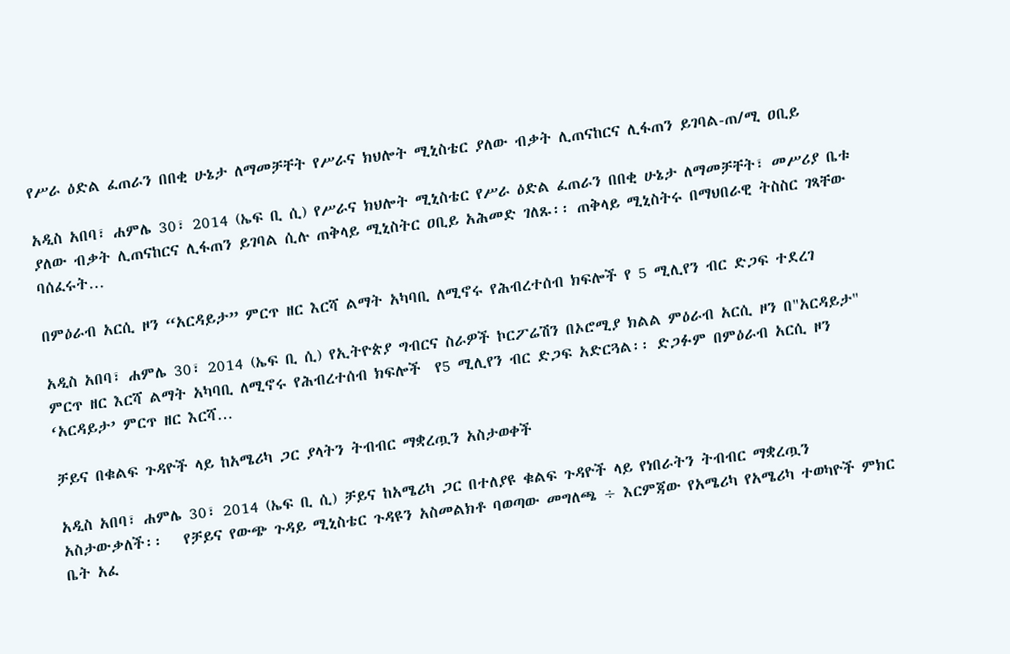የሥራ ዕድል ፈጠራን በበቂ ሁኔታ ለማመቻቸት የሥራና ክህሎት ሚኒስቴር ያለው ብቃት ሊጠናከርና ሊፋጠን ይገባል-ጠ/ሚ ዐቢይ

አዲስ አበባ፣ ሐምሌ 30፣ 2014 (ኤፍ ቢ ሲ) የሥራና ክህሎት ሚኒስቴር የሥራ ዕድል ፈጠራን በበቂ ሁኔታ ለማመቻቸት፣ መሥሪያ ቤቱ ያለው ብቃት ሊጠናከርና ሊፋጠን ይገባል ሲሉ ጠቅላይ ሚኒስትር ዐቢይ አሕመድ ገለጹ፡፡ ጠቅላይ ሚኒስትሩ በማህበራዊ ትስስር ገጻቸው ባሰፈሩት…

በምዕራብ አርሲ ዞን “አርዳይታ” ምርጥ ዘር እርሻ ልማት አካባቢ ለሚኖሩ የሕብረተሰብ ክፍሎች የ 5 ሚሊየን ብር ድጋፍ ተደረገ

አዲስ አበባ፣ ሐምሌ 30፣ 2014 (ኤፍ ቢ ሲ) የኢትዮጵያ ግብርና ስራዎች ኮርፖሬሽን በኦሮሚያ ክልል ምዕራብ አርሲ ዞን በ"አርዳይታ" ምርጥ ዘር እርሻ ልማት አካባቢ ለሚኖሩ የሕብረተሰብ ክፍሎች  የ5 ሚሊየን ብር ድጋፍ አድርጓል፡፡ ድጋፉም በምዕራብ አርሲ ዞን ‘አርዳይታ’ ምርጥ ዘር እርሻ…

ቻይና በቁልፍ ጉዳዮች ላይ ከአሜሪካ ጋር ያላትን ትብብር ማቋረጧን አስታወቀች

አዲስ አበባ፣ ሐምሌ 30፣ 2014 (ኤፍ ቢ ሲ) ቻይና ከአሜሪካ ጋር በተለያዩ ቁልፍ ጉዳዮች ላይ የነበራትን ትብብር ማቋረጧን አስታውቃለች፡፡   የቻይና የውጭ ጉዳይ ሚኒስቴር ጉዳዩን አስመልክቶ ባወጣው መግለጫ ÷ እርምጃው የአሜሪካ የአሜሪካ ተወካዮች ምክር ቤት አፈ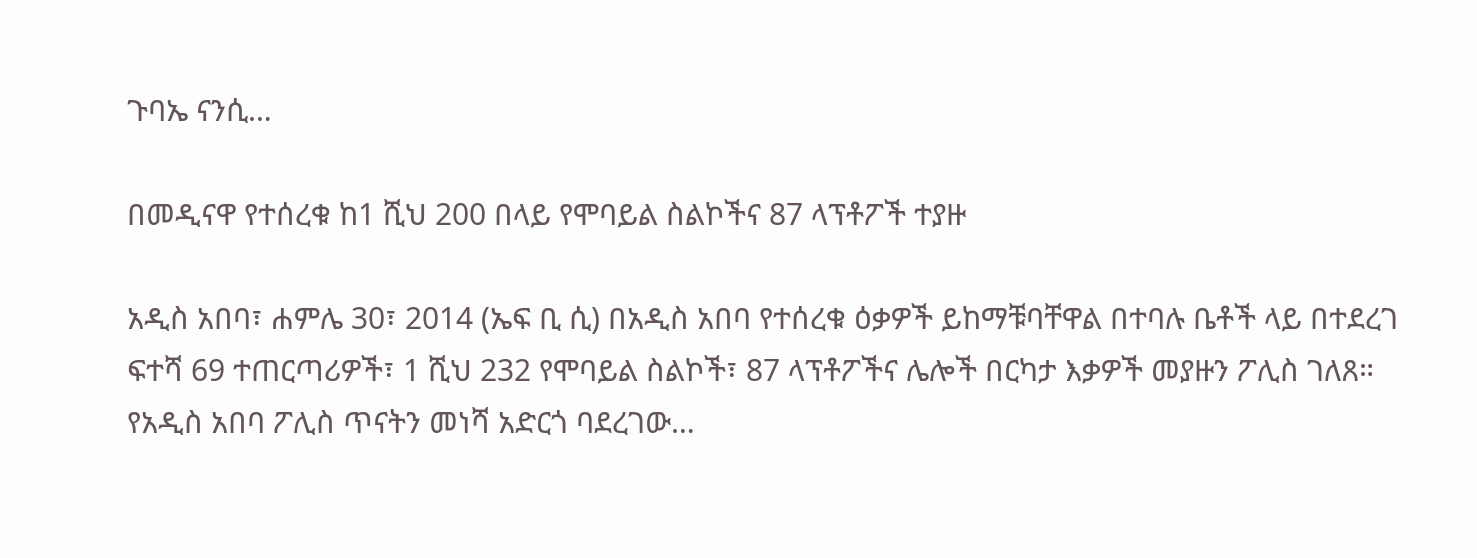ጉባኤ ናንሲ…

በመዲናዋ የተሰረቁ ከ1 ሺህ 200 በላይ የሞባይል ስልኮችና 87 ላፕቶፖች ተያዙ

አዲስ አበባ፣ ሐምሌ 30፣ 2014 (ኤፍ ቢ ሲ) በአዲስ አበባ የተሰረቁ ዕቃዎች ይከማቹባቸዋል በተባሉ ቤቶች ላይ በተደረገ ፍተሻ 69 ተጠርጣሪዎች፣ 1 ሺህ 232 የሞባይል ስልኮች፣ 87 ላፕቶፖችና ሌሎች በርካታ እቃዎች መያዙን ፖሊስ ገለጸ። የአዲስ አበባ ፖሊስ ጥናትን መነሻ አድርጎ ባደረገው…